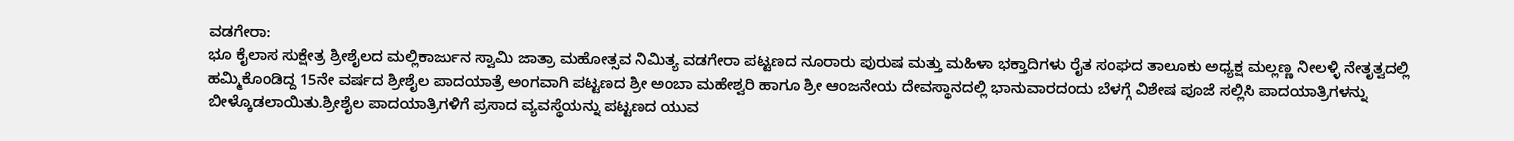ವಡಗೇರಾ:
ಭೂ ಕೈಲಾಸ ಸುಕ್ಷೇತ್ರ ಶ್ರೀಶೈಲದ ಮಲ್ಲಿಕಾರ್ಜುನ ಸ್ವಾಮಿ ಜಾತ್ರಾ ಮಹೋತ್ಸವ ನಿಮಿತ್ಯ ವಡಗೇರಾ ಪಟ್ಟಣದ ನೂರಾರು ಪುರುಷ ಮತ್ತು ಮಹಿಳಾ ಭಕ್ತಾದಿಗಳು ರೈತ ಸಂಘದ ತಾಲೂಕು ಅಧ್ಯಕ್ಷ ಮಲ್ಲಣ್ಣ ನೀಲಳ್ಳಿ ನೇತೃತ್ವದಲ್ಲಿ ಹಮ್ಮಿಕೊಂಡಿದ್ದ 15ನೇ ವರ್ಷದ ಶ್ರೀಶೈಲ ಪಾದಯಾತ್ರೆ ಅಂಗವಾಗಿ ಪಟ್ಟಣದ ಶ್ರೀ ಅಂಬಾ ಮಹೇಶ್ವರಿ ಹಾಗೂ ಶ್ರೀ ಆಂಜನೇಯ ದೇವಸ್ಥಾನದಲ್ಲಿ ಭಾನುವಾರದಂದು ಬೆಳಗ್ಗೆ ವಿಶೇಷ ಪೂಜೆ ಸಲ್ಲಿಸಿ ಪಾದಯಾತ್ರಿಗಳನ್ನು ಬೀಳ್ಕೊಡಲಾಯಿತು.ಶ್ರೀಶೈಲ ಪಾದಯಾತ್ರಿಗಳಿಗೆ ಪ್ರಸಾದ ವ್ಯವಸ್ಥೆಯನ್ನು ಪಟ್ಟಣದ ಯುವ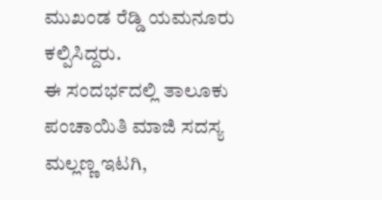ಮುಖಂಡ ರೆಡ್ಡಿ ಯಮನೂರು ಕಲ್ಪಿಸಿದ್ದರು.
ಈ ಸಂದರ್ಭದಲ್ಲಿ ತಾಲೂಕು ಪಂಚಾಯಿತಿ ಮಾಜಿ ಸದಸ್ಯ ಮಲ್ಲಣ್ಣ ಇಟಗಿ,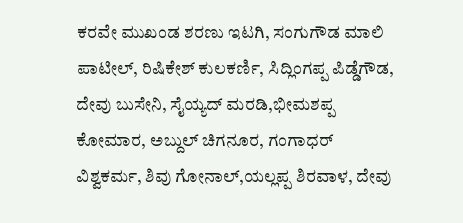ಕರವೇ ಮುಖಂಡ ಶರಣು ಇಟಗಿ, ಸಂಗುಗೌಡ ಮಾಲಿ ಪಾಟೀಲ್, ರಿಷಿಕೇಶ್ ಕುಲಕರ್ಣಿ, ಸಿದ್ಲಿಂಗಪ್ಪ ಪಿಡ್ಡೆಗೌಡ, ದೇವು ಬುಸೇನಿ, ಸೈಯ್ಯದ್ ಮರಡಿ,ಭೀಮಶಪ್ಪ ಕೋಮಾರ, ಅಬ್ದುಲ್ ಚಿಗನೂರ, ಗಂಗಾಧರ್ ವಿಶ್ವಕರ್ಮ, ಶಿವು ಗೋನಾಲ್,ಯಲ್ಲಪ್ಪ ಶಿರವಾಳ, ದೇವು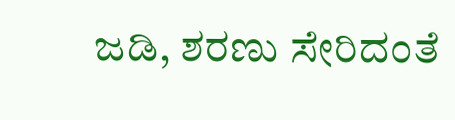ಜಡಿ, ಶರಣು ಸೇರಿದಂತೆ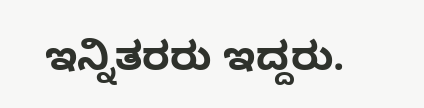ಇನ್ನಿತರರು ಇದ್ದರು.